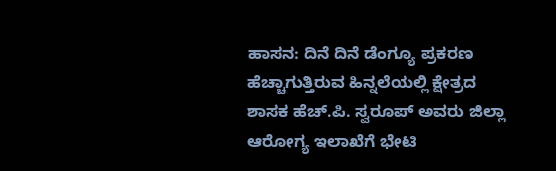ಹಾಸನ: ದಿನೆ ದಿನೆ ಡೆಂಗ್ಯೂ ಪ್ರಕರಣ ಹೆಚ್ಚಾಗುತ್ತಿರುವ ಹಿನ್ನಲೆಯಲ್ಲಿ ಕ್ಷೇತ್ರದ ಶಾಸಕ ಹೆಚ್.ಪಿ. ಸ್ವರೂಪ್ ಅವರು ಜಿಲ್ಲಾ ಆರೋಗ್ಯ ಇಲಾಖೆಗೆ ಭೇಟಿ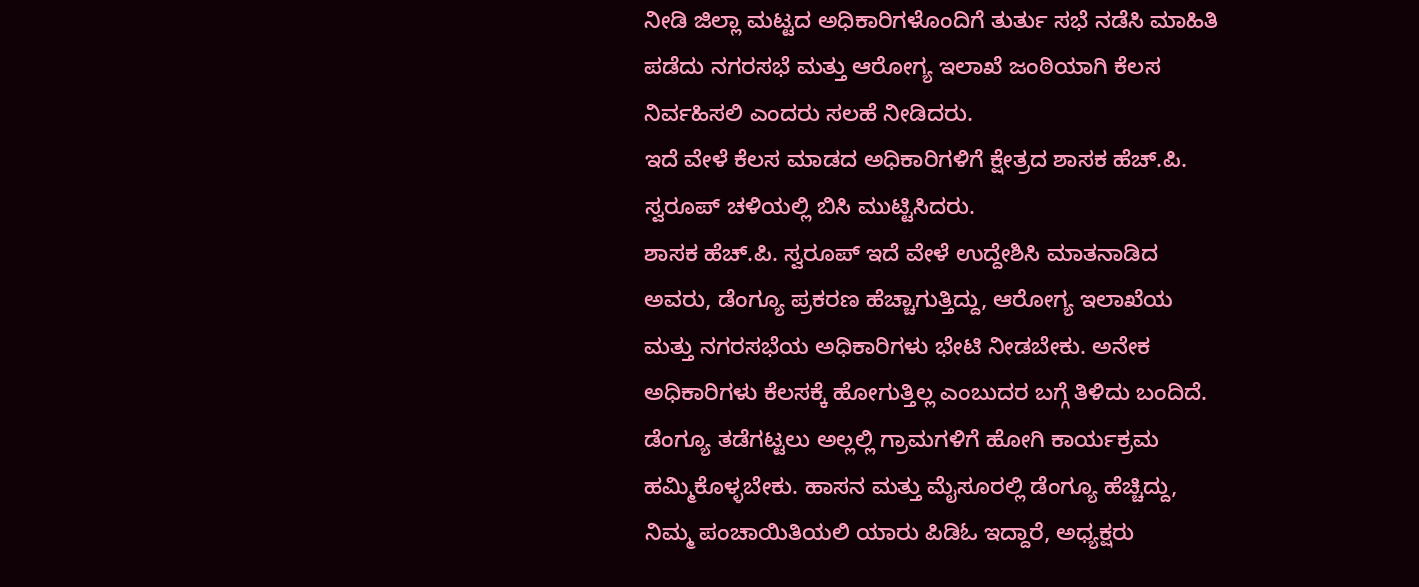ನೀಡಿ ಜಿಲ್ಲಾ ಮಟ್ಟದ ಅಧಿಕಾರಿಗಳೊಂದಿಗೆ ತುರ್ತು ಸಭೆ ನಡೆಸಿ ಮಾಹಿತಿ ಪಡೆದು ನಗರಸಭೆ ಮತ್ತು ಆರೋಗ್ಯ ಇಲಾಖೆ ಜಂಠಿಯಾಗಿ ಕೆಲಸ ನಿರ್ವಹಿಸಲಿ ಎಂದರು ಸಲಹೆ ನೀಡಿದರು.
ಇದೆ ವೇಳೆ ಕೆಲಸ ಮಾಡದ ಅಧಿಕಾರಿಗಳಿಗೆ ಕ್ಷೇತ್ರದ ಶಾಸಕ ಹೆಚ್.ಪಿ. ಸ್ವರೂಪ್ ಚಳಿಯಲ್ಲಿ ಬಿಸಿ ಮುಟ್ಟಿಸಿದರು.
ಶಾಸಕ ಹೆಚ್.ಪಿ. ಸ್ವರೂಪ್ ಇದೆ ವೇಳೆ ಉದ್ದೇಶಿಸಿ ಮಾತನಾಡಿದ ಅವರು, ಡೆಂಗ್ಯೂ ಪ್ರಕರಣ ಹೆಚ್ಚಾಗುತ್ತಿದ್ದು, ಆರೋಗ್ಯ ಇಲಾಖೆಯ ಮತ್ತು ನಗರಸಭೆಯ ಅಧಿಕಾರಿಗಳು ಭೇಟಿ ನೀಡಬೇಕು. ಅನೇಕ ಅಧಿಕಾರಿಗಳು ಕೆಲಸಕ್ಕೆ ಹೋಗುತ್ತಿಲ್ಲ ಎಂಬುದರ ಬಗ್ಗೆ ತಿಳಿದು ಬಂದಿದೆ.
ಡೆಂಗ್ಯೂ ತಡೆಗಟ್ಟಲು ಅಲ್ಲಲ್ಲಿ ಗ್ರಾಮಗಳಿಗೆ ಹೋಗಿ ಕಾರ್ಯಕ್ರಮ ಹಮ್ಮಿಕೊಳ್ಳಬೇಕು. ಹಾಸನ ಮತ್ತು ಮೈಸೂರಲ್ಲಿ ಡೆಂಗ್ಯೂ ಹೆಚ್ಚಿದ್ದು, ನಿಮ್ಮ ಪಂಚಾಯಿತಿಯಲಿ ಯಾರು ಪಿಡಿಓ ಇದ್ದಾರೆ, ಅಧ್ಯಕ್ಷರು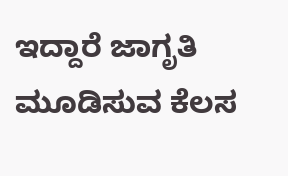ಇದ್ದಾರೆ ಜಾಗೃತಿ ಮೂಡಿಸುವ ಕೆಲಸ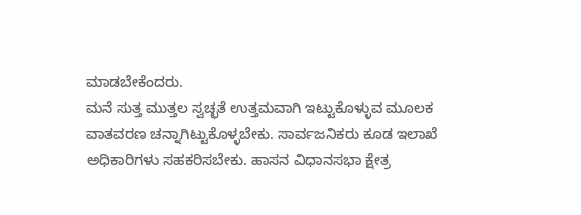ಮಾಡಬೇಕೆಂದರು.
ಮನೆ ಸುತ್ತ ಮುತ್ತಲ ಸ್ವಚ್ಛತೆ ಉತ್ತಮವಾಗಿ ಇಟ್ಟುಕೊಳ್ಳುವ ಮೂಲಕ ವಾತವರಣ ಚನ್ನಾಗಿಟ್ಟುಕೊಳ್ಳಬೇಕು. ಸಾರ್ವಜನಿಕರು ಕೂಡ ಇಲಾಖೆ ಅಧಿಕಾರಿಗಳು ಸಹಕರಿಸಬೇಕು. ಹಾಸನ ವಿಧಾನಸಭಾ ಕ್ಷೇತ್ರ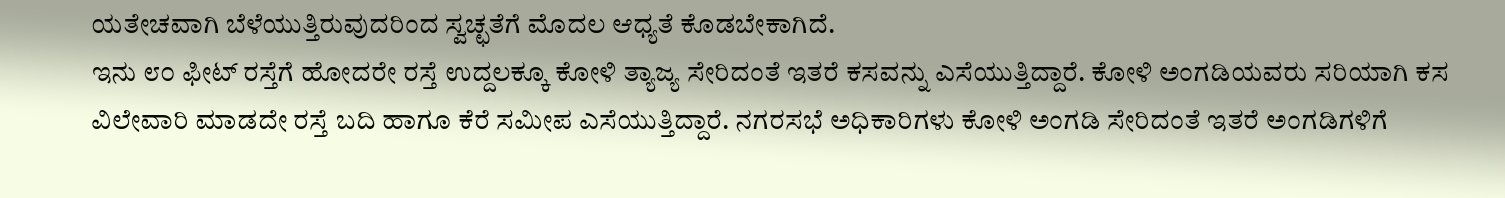ಯತೇಚವಾಗಿ ಬೆಳೆಯುತ್ತಿರುವುದರಿಂದ ಸ್ವಚ್ಛತೆಗೆ ಮೊದಲ ಆಧ್ಯತೆ ಕೊಡಬೇಕಾಗಿದೆ.
ಇನು ೮೦ ಫೀಟ್ ರಸ್ತೆಗೆ ಹೋದರೇ ರಸ್ತೆ ಉದ್ದಲಕ್ಕೂ ಕೋಳಿ ತ್ಯಾಜ್ಯ ಸೇರಿದಂತೆ ಇತರೆ ಕಸವನ್ನು ಎಸೆಯುತ್ತಿದ್ದಾರೆ. ಕೋಳಿ ಅಂಗಡಿಯವರು ಸರಿಯಾಗಿ ಕಸ ವಿಲೇವಾರಿ ಮಾಡದೇ ರಸ್ತೆ ಬದಿ ಹಾಗೂ ಕೆರೆ ಸಮೀಪ ಎಸೆಯುತ್ತಿದ್ದಾರೆ. ನಗರಸಭೆ ಅಧಿಕಾರಿಗಳು ಕೋಳಿ ಅಂಗಡಿ ಸೇರಿದಂತೆ ಇತರೆ ಅಂಗಡಿಗಳಿಗೆ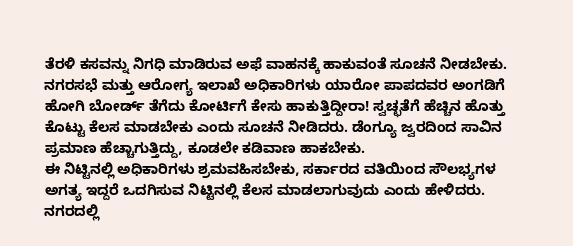ತೆರಳಿ ಕಸವನ್ನು ನಿಗಧಿ ಮಾಡಿರುವ ಅಫೆ ವಾಹನಕ್ಕೆ ಹಾಕುವಂತೆ ಸೂಚನೆ ನೀಡಬೇಕು.
ನಗರಸಭೆ ಮತ್ತು ಆರೋಗ್ಯ ಇಲಾಖೆ ಅಧಿಕಾರಿಗಳು ಯಾರೋ ಪಾಪದವರ ಅಂಗಡಿಗೆ ಹೋಗಿ ಬೋರ್ಡ್ ತೆಗೆದು ಕೋರ್ಟಿಗೆ ಕೇಸು ಹಾಕುತ್ತಿದ್ದೀರಾ! ಸ್ವಚ್ಛತೆಗೆ ಹೆಚ್ಚಿನ ಹೊತ್ತು ಕೊಟ್ಟು ಕೆಲಸ ಮಾಡಬೇಕು ಎಂದು ಸೂಚನೆ ನೀಡಿದರು. ಡೆಂಗ್ಯೂ ಜ್ವರದಿಂದ ಸಾವಿನ ಪ್ರಮಾಣ ಹೆಚ್ಚಾಗುತ್ತಿದ್ದು, ಕೂಡಲೇ ಕಡಿವಾಣ ಹಾಕಬೇಕು.
ಈ ನಿಟ್ಟಿನಲ್ಲಿ ಅಧಿಕಾರಿಗಳು ಶ್ರಮವಹಿಸಬೇಕು, ಸರ್ಕಾರದ ವತಿಯಿಂದ ಸೌಲಭ್ಯಗಳ ಅಗತ್ಯ ಇದ್ದರೆ ಒದಗಿಸುವ ನಿಟ್ಟಿನಲ್ಲಿ ಕೆಲಸ ಮಾಡಲಾಗುವುದು ಎಂದು ಹೇಳಿದರು. ನಗರದಲ್ಲಿ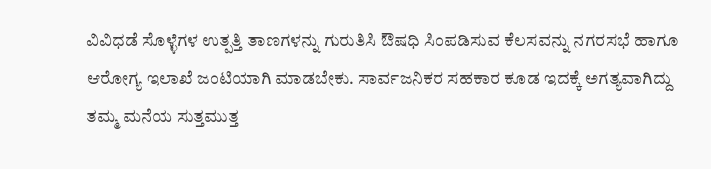ವಿವಿಧಡೆ ಸೊಳ್ಳೆಗಳ ಉತ್ಪತ್ತಿ ತಾಣಗಳನ್ನು ಗುರುತಿಸಿ ಔಷಧಿ ಸಿಂಪಡಿಸುವ ಕೆಲಸವನ್ನು ನಗರಸಭೆ ಹಾಗೂ ಆರೋಗ್ಯ ಇಲಾಖೆ ಜಂಟಿಯಾಗಿ ಮಾಡಬೇಕು. ಸಾರ್ವಜನಿಕರ ಸಹಕಾರ ಕೂಡ ಇದಕ್ಕೆ ಅಗತ್ಯವಾಗಿದ್ದು ತಮ್ಮ ಮನೆಯ ಸುತ್ತಮುತ್ತ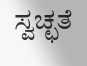ಸ್ವಚ್ಛತೆ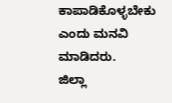ಕಾಪಾಡಿಕೊಳ್ಳಬೇಕು ಎಂದು ಮನವಿ ಮಾಡಿದರು.
ಜಿಲ್ಲಾ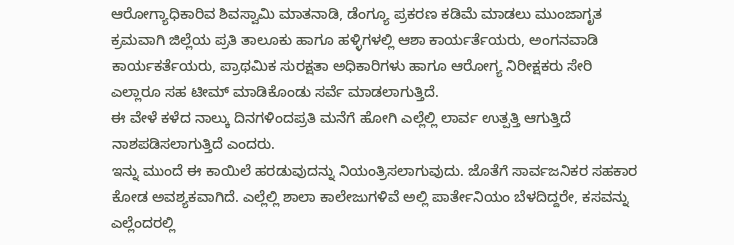ಆರೋಗ್ಯಾಧಿಕಾರಿವ ಶಿವಸ್ವಾಮಿ ಮಾತನಾಡಿ, ಡೆಂಗ್ಯೂ ಪ್ರಕರಣ ಕಡಿಮೆ ಮಾಡಲು ಮುಂಜಾಗೃತ ಕ್ರಮವಾಗಿ ಜಿಲ್ಲೆಯ ಪ್ರತಿ ತಾಲೂಕು ಹಾಗೂ ಹಳ್ಳಿಗಳಲ್ಲಿ ಆಶಾ ಕಾರ್ಯರ್ತೆಯರು, ಅಂಗನವಾಡಿ ಕಾರ್ಯಕರ್ತೆಯರು, ಪ್ರಾಥಮಿಕ ಸುರಕ್ಷತಾ ಅಧಿಕಾರಿಗಳು ಹಾಗೂ ಆರೋಗ್ಯ ನಿರೀಕ್ಷಕರು ಸೇರಿ ಎಲ್ಲಾರೂ ಸಹ ಟೀಮ್ ಮಾಡಿಕೊಂಡು ಸರ್ವೆ ಮಾಡಲಾಗುತ್ತಿದೆ.
ಈ ವೇಳೆ ಕಳೆದ ನಾಲ್ಕು ದಿನಗಳಿಂದಪ್ರತಿ ಮನೆಗೆ ಹೋಗಿ ಎಲ್ಲೆಲ್ಲಿ ಲಾರ್ವ ಉತ್ಪತ್ತಿ ಆಗುತ್ತಿದೆ ನಾಶಪಡಿಸಲಾಗುತ್ತಿದೆ ಎಂದರು.
ಇನ್ನು ಮುಂದೆ ಈ ಕಾಯಿಲೆ ಹರಡುವುದನ್ನು ನಿಯಂತ್ರಿಸಲಾಗುವುದು. ಜೊತೆಗೆ ಸಾರ್ವಜನಿಕರ ಸಹಕಾರ ಕೋಡ ಅವಶ್ಯಕವಾಗಿದೆ. ಎಲ್ಲೆಲ್ಲಿ ಶಾಲಾ ಕಾಲೇಜುಗಳಿವೆ ಅಲ್ಲಿ ಪಾರ್ತೇನಿಯಂ ಬೆಳದಿದ್ದರೇ, ಕಸವನ್ನು ಎಲ್ಲೆಂದರಲ್ಲಿ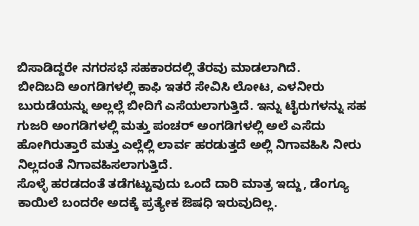ಬಿಸಾಡಿದ್ದರೇ ನಗರಸಭೆ ಸಹಕಾರದಲ್ಲಿ ತೆರವು ಮಾಡಲಾಗಿದೆ.
ಬೀದಿಬದಿ ಅಂಗಡಿಗಳಲ್ಲಿ ಕಾಫಿ ಇತರೆ ಸೇವಿಸಿ ಲೋಟ, ಎಳನೀರು ಬುರುಡೆಯನ್ನು ಅಲ್ಲಲ್ಲೆ ಬೀದಿಗೆ ಎಸೆಯಲಾಗುತ್ತಿದೆ. ಇನ್ನು ಟೈರುಗಳನ್ನು ಸಹ ಗುಜರಿ ಅಂಗಡಿಗಳಲ್ಲಿ ಮತ್ತು ಪಂಚರ್ ಅಂಗಡಿಗಳಲ್ಲಿ ಅಲೆ ಎಸೆದು ಹೋಗಿರುತ್ತಾರೆ ಮತ್ತು ಎಲ್ಲೆಲ್ಲಿ ಲಾರ್ವ ಹರಡುತ್ತದೆ ಅಲ್ಲಿ ನಿಗಾವಹಿಸಿ ನೀರು ನಿಲ್ಲದಂತೆ ನಿಗಾವಹಿಸಲಾಗುತ್ತಿದೆ.
ಸೊಳ್ಳೆ ಹರಡದಂತೆ ತಡೆಗಟ್ಟುವುದು ಒಂದೆ ದಾರಿ ಮಾತ್ರ ಇದ್ದು, ಡೆಂಗ್ಯೂ ಕಾಯಿಲೆ ಬಂದರೇ ಅದಕ್ಕೆ ಪ್ರತ್ಯೇಕ ಔಷಧಿ ಇರುವುದಿಲ್ಲ.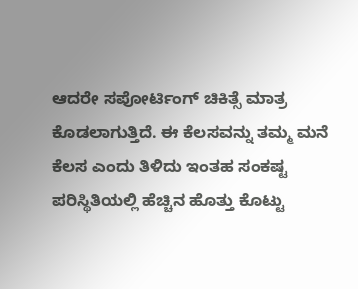ಆದರೇ ಸಪೋರ್ಟಿಂಗ್ ಚಿಕಿತ್ಸೆ ಮಾತ್ರ ಕೊಡಲಾಗುತ್ತಿದೆ. ಈ ಕೆಲಸವನ್ನು ತಮ್ಮ ಮನೆ ಕೆಲಸ ಎಂದು ತಿಳಿದು ಇಂತಹ ಸಂಕಷ್ಟ ಪರಿಸ್ಥಿತಿಯಲ್ಲಿ ಹೆಚ್ಚಿನ ಹೊತ್ತು ಕೊಟ್ಟು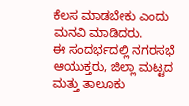ಕೆಲಸ ಮಾಡಬೇಕು ಎಂದು ಮನವಿ ಮಾಡಿದರು.
ಈ ಸಂದರ್ಭದಲ್ಲಿ ನಗರಸಭೆ ಆಯುಕ್ತರು, ಜಿಲ್ಲಾ ಮಟ್ಟದ ಮತ್ತು ತಾಲೂಕು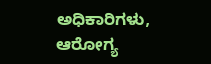ಅಧಿಕಾರಿಗಳು, ಆರೋಗ್ಯ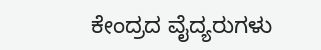ಕೇಂದ್ರದ ವೈದ್ಯರುಗಳು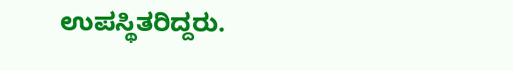ಉಪಸ್ಥಿತರಿದ್ದರು.